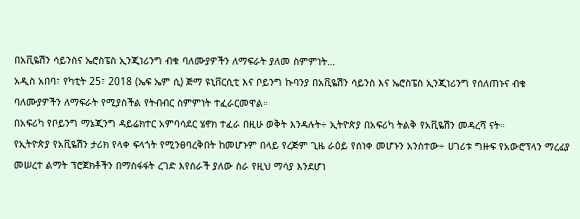በአቪዬሽን ሳይንስና ኤሮስፔስ ኢንጂነሪንግ ብቁ ባለሙያዎችን ለማፍራት ያለመ ስምምነት…
አዲስ አበባ፣ የካቲት 25፣ 2018 (ኤፍ ኤም ሲ) ጅማ ዩኒቨርሲቲ እና ቦይንግ ኩባንያ በአቪዬሽን ሳይንስ እና ኤሮስፔስ ኢንጂነሪንግ የሰለጠኑና ብቁ ባለሙያዎችን ለማፍራት የሚያስችል የትብብር ስምምነት ተፈራርመዋል።
በአፍሪካ የቦይንግ ማኔጂንግ ዳይሬክተር አምባሳደር ሄኖክ ተፈራ በዚሁ ወቅት እንዳሉት÷ ኢትዮጵያ በአፍሪካ ትልቅ የአቪዬሽን መዳረሻ ናት።
የኢትዮጵያ የአቪዬሽን ታሪክ የላቀ ፍላጎት የሚንፀባረቅበት ከመሆኑም በላይ የረጅም ጊዜ ራዕይ የሰነቀ መሆኑን አንስተው÷ ሀገሪቱ ግዙፍ የአውሮፕላን ማረፊያ መሠረተ ልማት ፕሮጀክቶችን በማስፋፋት ረገድ እየሰራች ያለው ስራ የዚህ ማሳያ እንደሆነ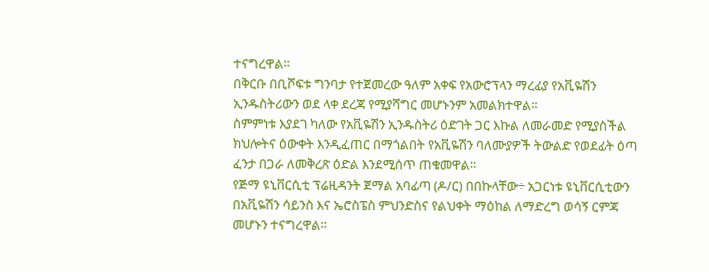ተናግረዋል።
በቅርቡ በቢሾፍቱ ግንባታ የተጀመረው ዓለም አቀፍ የአውሮፕላን ማረፊያ የአቪዬሽን ኢንዱስትሪውን ወደ ላቀ ደረጃ የሚያሻግር መሆኑንም አመልክተዋል።
ስምምነቱ እያደገ ካለው የአቪዬሽን ኢንዱስትሪ ዕድገት ጋር እኩል ለመራመድ የሚያስችል ክህሎትና ዕውቀት እንዲፈጠር በማጎልበት የአቪዬሽን ባለሙያዎች ትውልድ የወደፊት ዕጣ ፈንታ በጋራ ለመቅረጽ ዕድል እንደሚሰጥ ጠቁመዋል።
የጅማ ዩኒቨርሲቲ ፕሬዚዳንት ጀማል አባፊጣ (ዶ/ር) በበኩላቸው÷ አጋርነቱ ዩኒቨርሲቲውን በአቪዬሽን ሳይንስ እና ኤሮስፔስ ምህንድስና የልህቀት ማዕከል ለማድረግ ወሳኝ ርምጃ መሆኑን ተናግረዋል።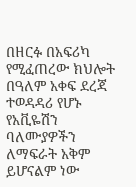በዘርፉ በአፍሪካ የሚፈጠረው ክህሎት በዓለም አቀፍ ደረጃ ተወዳዳሪ የሆኑ የአቪዬሽን ባለሙያዎችን ለማፍራት አቅም ይሆናልም ነው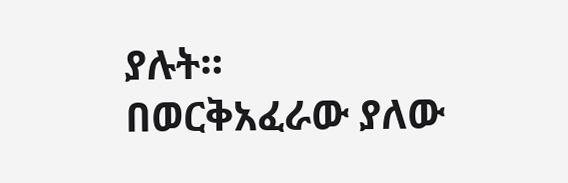ያሉት።
በወርቅአፈራው ያለው